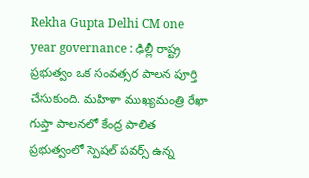Rekha Gupta Delhi CM one year governance : ఢిల్లీ రాష్ట్ర ప్రభుత్వం ఒక సంవత్సర పాలన పూర్తి చేసుకుంది. మహిళా ముఖ్యమంత్రి రేఖా గుప్తా పాలనలో కేంద్ర పాలిత ప్రభుత్వంలో స్పెషల్ పవర్స్ ఉన్న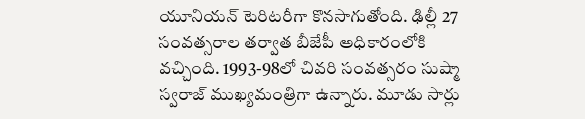యూనియన్ టెరిటరీగా కొనసాగుతోంది. ఢిల్లీ 27 సంవత్సరాల తర్వాత బీజేపీ అధికారంలోకి వచ్చింది. 1993-98లో చివరి సంవత్సరం సుష్మా స్వరాజ్ ముఖ్యమంత్రిగా ఉన్నారు. మూడు సార్లు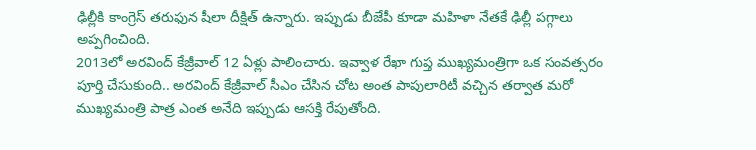ఢిల్లీకి కాంగ్రెస్ తరుఫున షీలా దీక్షిత్ ఉన్నారు. ఇప్పుడు బీజేపీ కూడా మహిళా నేతకే ఢిల్లీ పగ్గాలు అప్పగించింది.
2013లో అరవింద్ కేజ్రీవాల్ 12 ఏళ్లు పాలించారు. ఇవ్వాళ రేఖా గుప్త ముఖ్యమంత్రిగా ఒక సంవత్సరం పూర్తి చేసుకుంది.. అరవింద్ కేజ్రీవాల్ సీఎం చేసిన చోట అంత పాపులారిటీ వచ్చిన తర్వాత మరో ముఖ్యమంత్రి పాత్ర ఎంత అనేది ఇప్పుడు ఆసక్తి రేపుతోంది.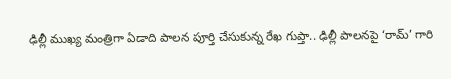ఢిల్లీ ముఖ్య మంత్రిగా ఏడాది పాలన పూర్తి చేసుకున్న రేఖ గుప్తా.. ఢిల్లీ పాలనపై ‘రామ్’ గారి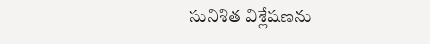సునిశిత విశ్లేషణను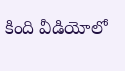కింది వీడియోలో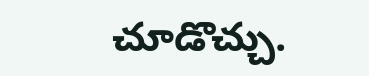చూడొచ్చు.